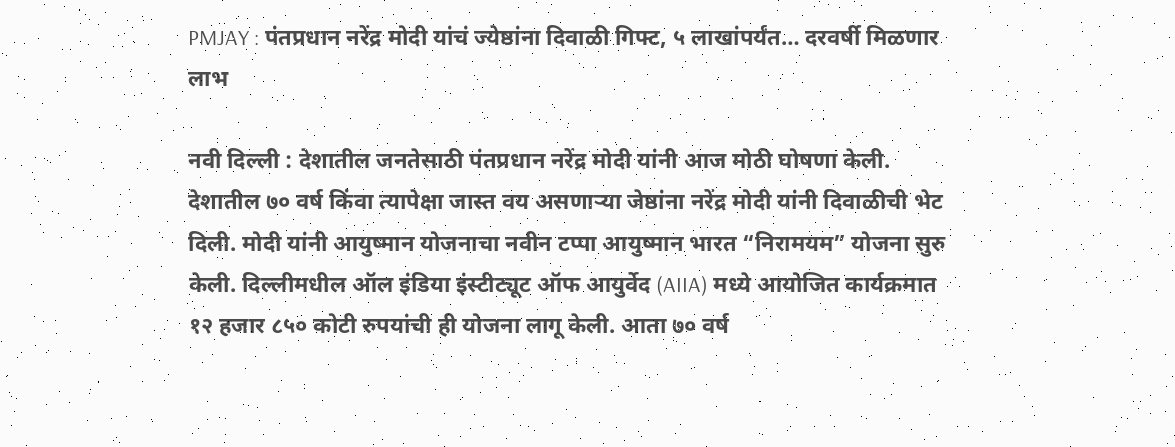PMJAY : पंतप्रधान नरेंद्र मोदी यांचं ज्येष्ठांना दिवाळी गिफ्ट, ५ लाखांपर्यंत… दरवर्षी मिळणार लाभ

नवी दिल्ली : देशातील जनतेसाठी पंतप्रधान नरेंद्र मोदी यांनी आज मोठी घोषणा केली. देशातील ७० वर्ष किंवा त्यापेक्षा जास्त वय असणाऱ्या जेष्ठांना नरेंद्र मोदी यांनी दिवाळीची भेट दिली. मोदी यांनी आयुष्मान योजनाचा नवीन टप्पा आयुष्मान भारत “निरामयम” योजना सुरु केली. दिल्लीमधील ऑल इंडिया इंस्टीट्यूट ऑफ आयुर्वेद (AIIA) मध्ये आयोजित कार्यक्रमात १२ हजार ८५० कोटी रुपयांची ही योजना लागू केली. आता ७० वर्ष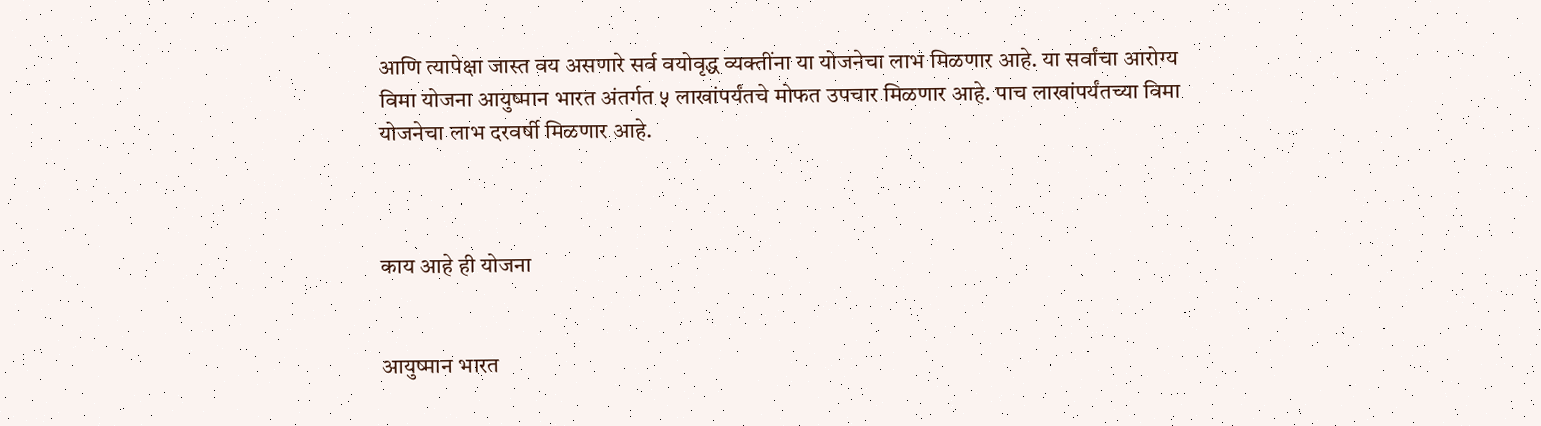आणि त्यापेक्षा जास्त वय असणारे सर्व वयोवृद्ध व्यक्तींना या योजनेचा लाभ मिळणार आहे. या सर्वांचा आरोग्य विमा योजना आयुष्मान भारत अंतर्गत ५ लाखांपर्यंतचे मोफत उपचार मिळणार आहे. पाच लाखांपर्यंतच्या विमा योजनेचा लाभ दरवर्षी मिळणार आहे.



काय आहे ही योजना


आयुष्मान भारत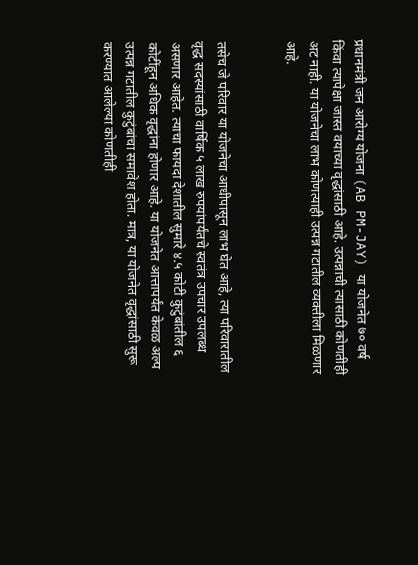प्रधानमंत्री जन आरोग्य योजना (AB PM-JAY) या योजनेत ७० वर्ष किंवा त्यापेक्षा जास्त वयाच्या वृद्धांसाठी आहे. उत्पन्नाची त्यासाठी कोणतीही अट नाही. या योजनेचा लाभ कोणत्याही उत्पन्न गटातील व्यक्तीला मिळणार आहे.


तसेच जे परिवार या योजनेचा आधीपासून लाभ घेत आहे, त्या परिवारातील वृद्ध सदस्यांसाठी वार्षिक ५ लाख रुपयांपर्यंतचे स्वतंत्र उपचार उपलब्ध असणार आहेत. त्याचा फायदा देशातील सुमारे ४.५ कोटी कुटुंबांतील ६ कोटींहून अधिक वृद्धांना होणार आहे. या योजनेत आत्तापर्यंत केवळ अल्प उत्पन्न गटातील कुटुंबांचा समावेश होता. मात्र, या योजनेत वृद्धांसाठी सुरू करण्यात आलेल्या कोणतीही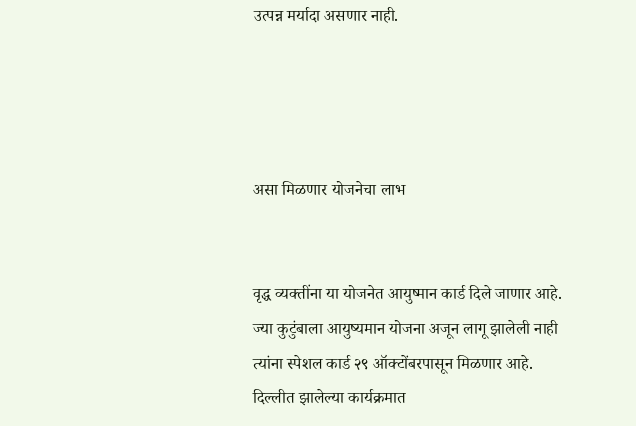उत्पन्न मर्यादा असणार नाही.




असा मिळणार योजनेचा लाभ


वृद्ध व्यक्तींना या योजनेत आयुष्मान कार्ड दिले जाणार आहे. ज्या कुटुंबाला आयुष्यमान योजना अजून लागू झालेली नाही त्यांना स्पेशल कार्ड २९ ऑक्टोंबरपासून मिळणार आहे. दिल्लीत झालेल्या कार्यक्रमात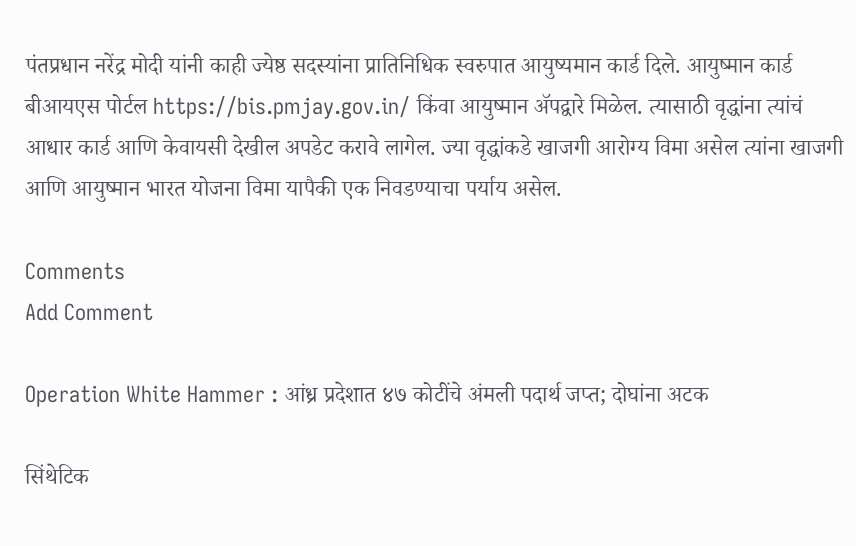पंतप्रधान नरेंद्र मोदी यांनी काही ज्येष्ठ सदस्यांना प्रातिनिधिक स्वरुपात आयुष्यमान कार्ड दिले. आयुष्मान कार्ड बीआयएस पोर्टल https://bis.pmjay.gov.in/ किंवा आयुष्मान ॲपद्वारे मिळेल. त्यासाठी वृद्धांना त्यांचं आधार कार्ड आणि केवायसी देखील अपडेट करावे लागेल. ज्या वृद्धांकडे खाजगी आरोग्य विमा असेल त्यांना खाजगी आणि आयुष्मान भारत योजना विमा यापैकी एक निवडण्याचा पर्याय असेल.

Comments
Add Comment

Operation White Hammer : आंध्र प्रदेशात ४७ कोटींचे अंमली पदार्थ जप्त; दोघांना अटक

सिंथेटिक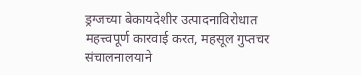ड्रग्जच्या बेकायदेशीर उत्पादनाविरोधात महत्त्वपूर्ण कारवाई करत, महसूल गुप्तचर संचालनालयाने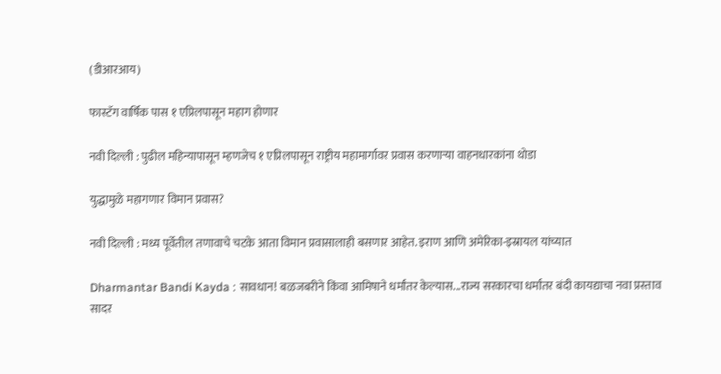(डीआरआय)

फास्टॅग वार्षिक पास १ एप्रिलपासून महाग होणार

नवी दिल्ली : पुढील महिन्यापासून म्हणजेच १ एप्रिलपासून राष्ट्रीय महामार्गावर प्रवास करणाऱ्या वाहनधारकांना थोडा

युद्धामुळे महागणार विमान प्रवास?

नवी दिल्ली : मध्य पूर्वेतील तणावाचे चटके आता विमान प्रवासालाही बसणार आहेत. इराण आणि अमेरिका-इस्रायल यांच्यात

Dharmantar Bandi Kayda : सावधान! बळजबरीने किंवा आमिषाने धर्मांतर केल्यास...राज्य सरकारचा धर्मांतर बंदी कायद्याचा नवा प्रस्ताव सादर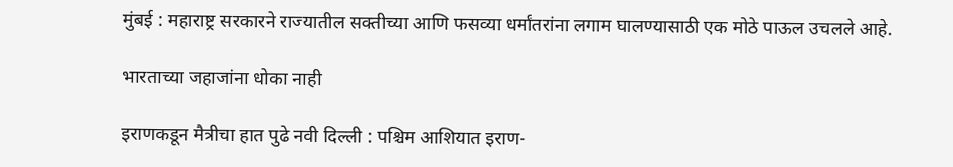मुंबई : महाराष्ट्र सरकारने राज्यातील सक्तीच्या आणि फसव्या धर्मांतरांना लगाम घालण्यासाठी एक मोठे पाऊल उचलले आहे.

भारताच्या जहाजांना धोका नाही

इराणकडून मैत्रीचा हात पुढे नवी दिल्ली : पश्चिम आशियात इराण-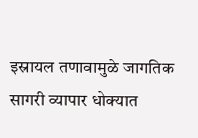इस्रायल तणावामुळे जागतिक सागरी व्यापार धोक्यात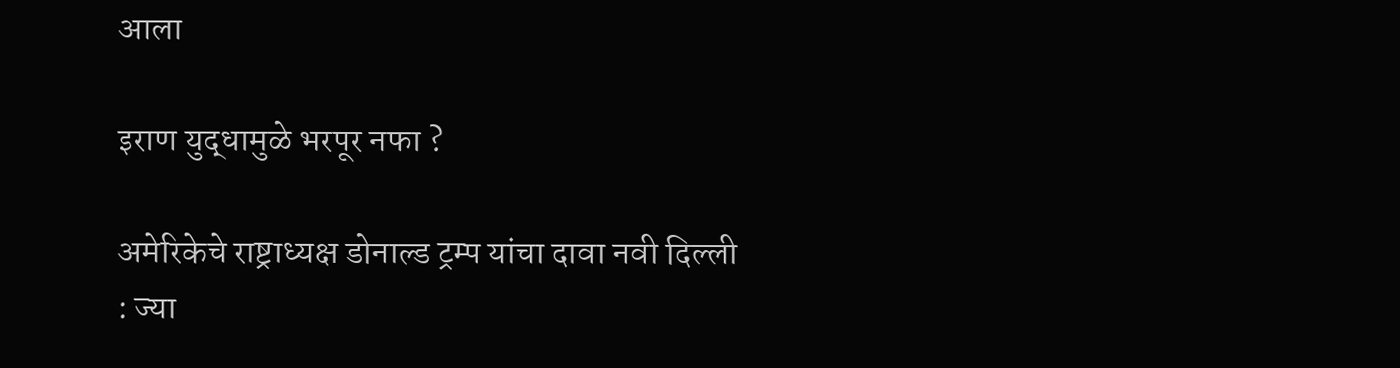आला

इराण युद्धामुळे भरपूर नफा ?

अमेरिकेचे राष्ट्राध्यक्ष डोनाल्ड ट्रम्प यांचा दावा नवी दिल्ली  : ज्या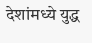देशांमध्ये युद्ध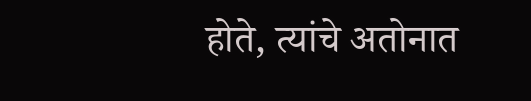होते, त्यांचे अतोनात